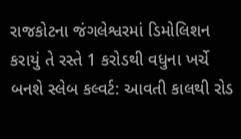રાજકોટના જંગલેશ્વરમાં ડિમોલિશન કરાયું તે રસ્તે 1 કરોડથી વધુના ખર્ચે બનશે સ્લેબ કલ્વર્ટ: આવતી કાલથી રોડ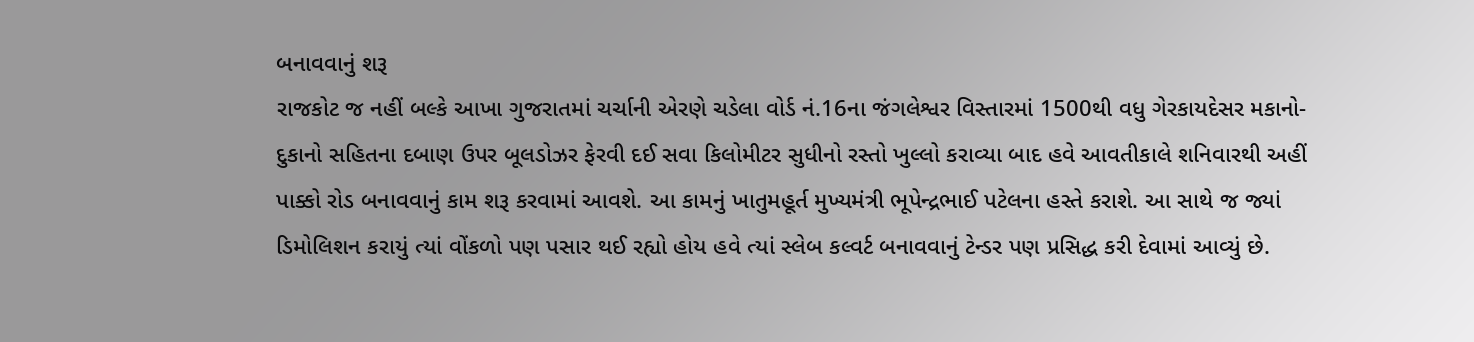બનાવવાનું શરૂ
રાજકોટ જ નહીં બલ્કે આખા ગુજરાતમાં ચર્ચાની એરણે ચડેલા વોર્ડ નં.16ના જંગલેશ્વર વિસ્તારમાં 1500થી વધુ ગેરકાયદેસર મકાનો-દુકાનો સહિતના દબાણ ઉપર બૂલડોઝર ફેરવી દઈ સવા કિલોમીટર સુધીનો રસ્તો ખુલ્લો કરાવ્યા બાદ હવે આવતીકાલે શનિવારથી અહીં પાક્કો રોડ બનાવવાનું કામ શરૂ કરવામાં આવશે. આ કામનું ખાતુમહૂર્ત મુખ્યમંત્રી ભૂપેન્દ્રભાઈ પટેલના હસ્તે કરાશે. આ સાથે જ જ્યાં ડિમોલિશન કરાયું ત્યાં વોંકળો પણ પસાર થઈ રહ્યો હોય હવે ત્યાં સ્લેબ કલ્વર્ટ બનાવવાનું ટેન્ડર પણ પ્રસિદ્ધ કરી દેવામાં આવ્યું છે.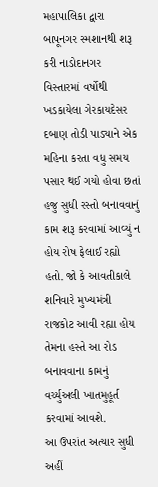મહાપાલિકા દ્વારા બાપૂનગર સ્મશાનથી શરૂ કરી નાડોદાનગર વિસ્તારમાં વર્ષોથી ખડકાયેલા ગેરકાયદેસર દબાણ તોડી પાડ્યાને એક મહિના કરતા વધુ સમય પસાર થઈ ગયો હોવા છતાં હજુ સુધી રસ્તો બનાવવાનું કામ શરૂ કરવામાં આવ્યું ન હોય રોષ ફેલાઈ રહ્યો હતો. જો કે આવતીકાલે શનિવારે મુખ્યમંત્રી રાજકોટ આવી રહ્યા હોય તેમના હસ્તે આ રોડ બનાવવાના કામનું વર્ચ્યુઅલી ખાતમુહૂર્ત કરવામાં આવશે.
આ ઉપરાંત અત્યાર સુધી અહીં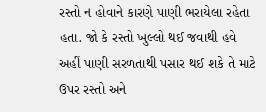રસ્તો ન હોવાને કારણે પાણી ભરાયેલા રહેતા હતા. જો કે રસ્તો ખુલ્લો થઈ જવાથી હવે અહીં પાણી સરળતાથી પસાર થઈ શકે તે માટે ઉપર રસ્તો અને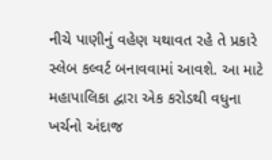નીચે પાણીનું વહેણ યથાવત રહે તે પ્રકારે સ્લેબ કલ્વર્ટ બનાવવામાં આવશે. આ માટે મહાપાલિકા દ્વારા એક કરોડથી વધુના ખર્ચનો અંદાજ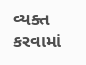વ્યક્ત કરવામાં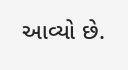આવ્યો છે.